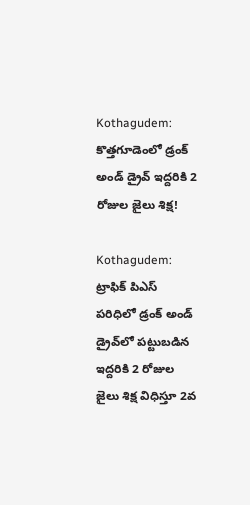Kothagudem: కొత్తగూడెంలో డ్రంక్ అండ్ డ్రైవ్ ఇద్దరికి 2 రోజుల జైలు శిక్ష!

Kothagudem: ట్రాఫిక్ పిఎస్ పరిధిలో డ్రంక్ అండ్ డ్రైవ్‌లో పట్టుబడిన ఇద్దరికి 2 రోజుల జైలు శిక్ష విధిస్తూ 2వ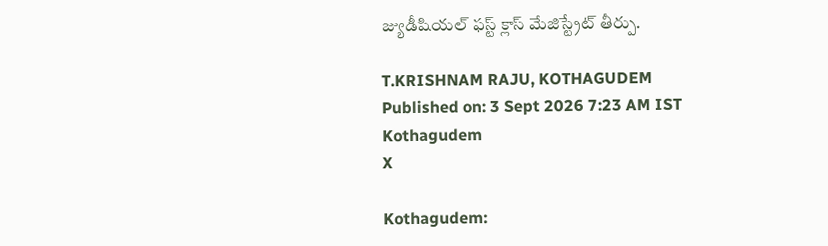జ్యుడీషియల్ ఫస్ట్ క్లాస్ మేజిస్ట్రేట్ తీర్పు.

T.KRISHNAM RAJU, KOTHAGUDEM
Published on: 3 Sept 2026 7:23 AM IST
Kothagudem
X

Kothagudem: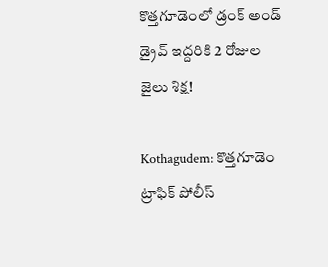కొత్తగూడెంలో డ్రంక్ అండ్ డ్రైవ్ ఇద్దరికి 2 రోజుల జైలు శిక్ష!

Kothagudem: కొత్తగూడెం ట్రాఫిక్ పోలీస్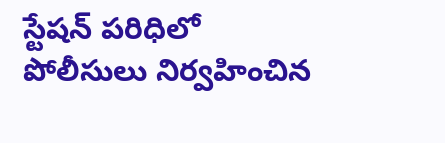స్టేషన్ పరిధిలో పోలీసులు నిర్వహించిన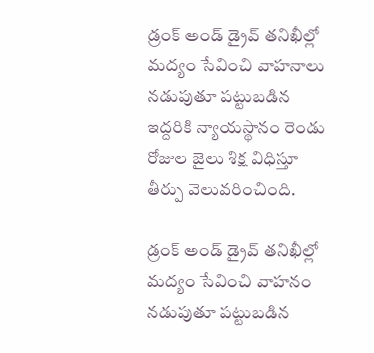డ్రంక్ అండ్ డ్రైవ్ తనిఖీల్లో మద్యం సేవించి వాహనాలు నడుపుతూ పట్టుబడిన ఇద్దరికి న్యాయస్థానం రెండు రోజుల జైలు శిక్ష విధిస్తూ తీర్పు వెలువరించింది.

డ్రంక్ అండ్ డ్రైవ్ తనిఖీల్లో మద్యం సేవించి వాహనం నడుపుతూ పట్టుబడిన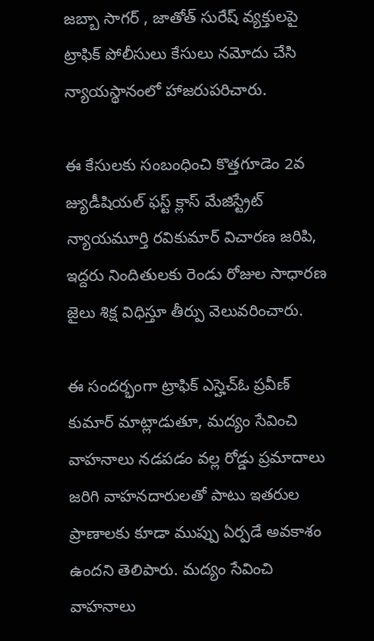జబ్బా సాగర్ , జాతోత్ సురేష్ వ్యక్తులపై ట్రాఫిక్ పోలీసులు కేసులు నమోదు చేసి న్యాయస్థానంలో హాజరుపరిచారు.

ఈ కేసులకు సంబంధించి కొత్తగూడెం 2వ జ్యుడీషియల్ ఫస్ట్ క్లాస్ మేజిస్ట్రేట్ న్యాయమూర్తి రవికుమార్ విచారణ జరిపి, ఇద్దరు నిందితులకు రెండు రోజుల సాధారణ జైలు శిక్ష విధిస్తూ తీర్పు వెలువరించారు.

ఈ సందర్భంగా ట్రాఫిక్ ఎస్హెచ్ఓ ప్రవీణ్ కుమార్ మాట్లాడుతూ, మద్యం సేవించి వాహనాలు నడపడం వల్ల రోడ్డు ప్రమాదాలు జరిగి వాహనదారులతో పాటు ఇతరుల ప్రాణాలకు కూడా ముప్పు ఏర్పడే అవకాశం ఉందని తెలిపారు. మద్యం సేవించి వాహనాలు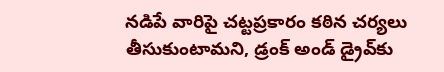నడిపే వారిపై చట్టప్రకారం కఠిన చర్యలు తీసుకుంటామని, డ్రంక్ అండ్ డ్రైవ్‌కు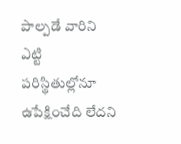పాల్పడే వారిని ఎట్టి పరిస్థితుల్లోనూ ఉపేక్షించేది లేదని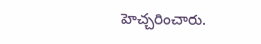హెచ్చరించారు.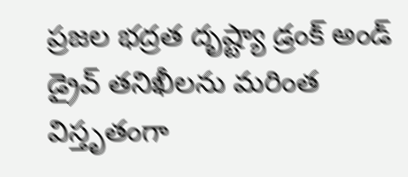ప్రజల భద్రత దృష్ట్యా డ్రంక్ అండ్ డ్రైవ్ తనిఖీలను మరింత విస్తృతంగా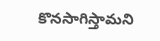కొనసాగిస్తామని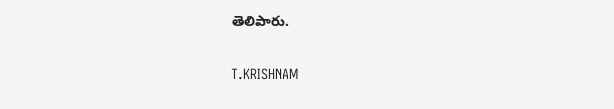తెలిపారు.

T.KRISHNAM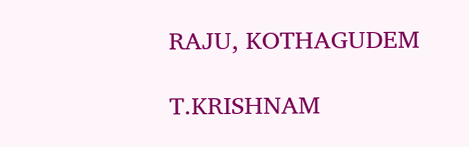RAJU, KOTHAGUDEM

T.KRISHNAM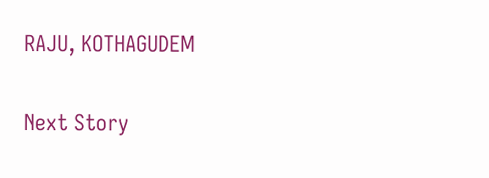RAJU, KOTHAGUDEM

Next Story